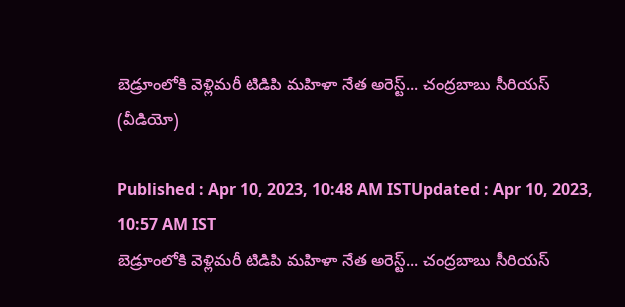బెడ్రూంలోకి వెళ్లిమరీ టిడిపి మహిళా నేత అరెస్ట్... చంద్రబాబు సీరియస్ (వీడియో)

Published : Apr 10, 2023, 10:48 AM ISTUpdated : Apr 10, 2023, 10:57 AM IST
బెడ్రూంలోకి వెళ్లిమరీ టిడిపి మహిళా నేత అరెస్ట్... చంద్రబాబు సీరియస్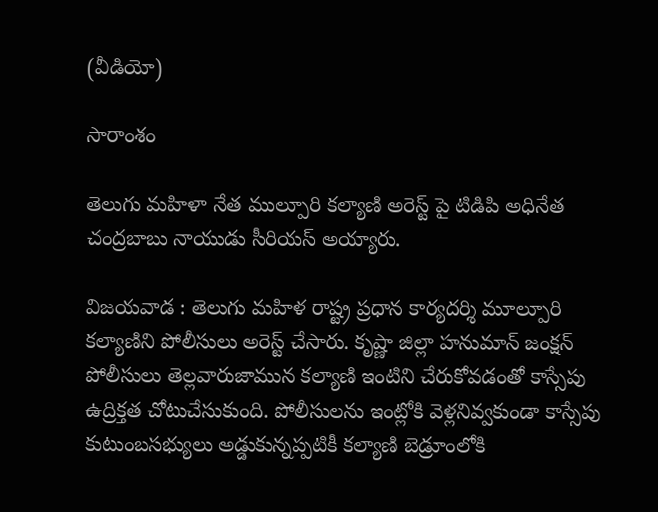(వీడియో)

సారాంశం

తెలుగు మహిళా నేత ముల్పూరి కల్యాణి అరెస్ట్ పై టిడిపి అధినేత చంద్రబాబు నాయుడు సీరియస్ అయ్యారు.

విజయవాడ : తెలుగు మహిళ రాష్ట్ర ప్రధాన కార్యదర్శి మూల్పూరి కల్యాణిని పోలీసులు అరెస్ట్ చేసారు. కృష్ణా జిల్లా హనుమాన్ జంక్షన్ పోలీసులు తెల్లవారుజామున కల్యాణి ఇంటిని చేరుకోవడంతో కాస్సేపు ఉద్రిక్తత చోటుచేసుకుంది. పోలీసులను ఇంట్లోకి వెళ్లనివ్వకుండా కాస్సేపు కుటుంబసభ్యులు అడ్డుకున్నప్పటికీ కల్యాణి బెడ్రూంలోకి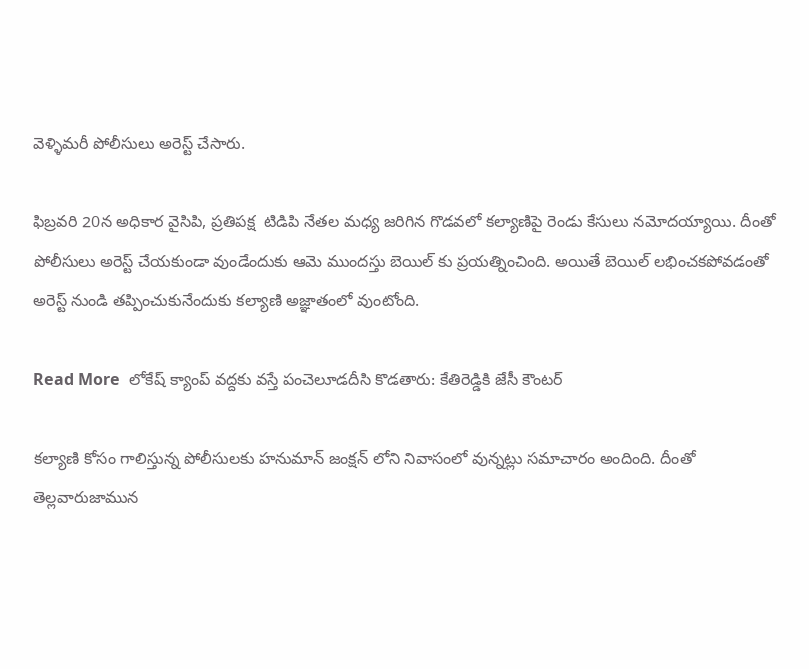వెళ్ళిమరీ పోలీసులు అరెస్ట్ చేసారు.

ఫిబ్రవరి 20న అధికార వైసిపి, ప్రతిపక్ష  టిడిపి నేతల మధ్య జరిగిన గొడవలో కల్యాణిపై రెండు కేసులు నమోదయ్యాయి. దీంతో పోలీసులు అరెస్ట్ చేయకుండా వుండేందుకు ఆమె ముందస్తు బెయిల్ కు ప్రయత్నించింది. అయితే బెయిల్ లభించకపోవడంతో అరెస్ట్ నుండి తప్పించుకునేందుకు కల్యాణి అజ్ఞాతంలో వుంటోంది.

Read More  లోకేష్ క్యాంప్ వద్దకు వస్తే పంచెలూడదీసి కొడతారు: కేతిరెడ్డికి జేసీ కౌంటర్

కల్యాణి కోసం గాలిస్తున్న పోలీసులకు హనుమాన్ జంక్షన్ లోని నివాసంలో వున్నట్లు సమాచారం అందింది. దీంతో తెల్లవారుజామున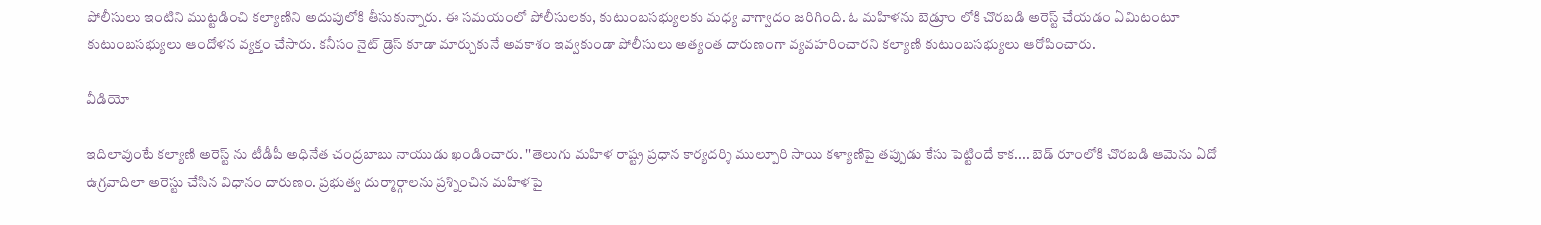పోలీసులు ఇంటిని ముట్టడించి కల్యాణిని అదుపులోకి తీసుకున్నారు. ఈ సమయంలో పోలీసులకు, కుటుంబసభ్యులకు మధ్య వాగ్వాదం జరిగింది. ఓ మహిళను బెడ్రూం లోకి చొరబడి అరెస్ట్ చేయడం ఏమిటంటూ కుటుంబసభ్యులు ఆందోళన వ్యక్తం చేసారు. కనీసం నైట్ డ్రెస్ కూడా మార్చుకునే అవకాశం ఇవ్వకుండా పోలీసులు అత్యంత దారుణంగా వ్యవహరించారని కల్యాణి కుటుంబసభ్యులు ఆరోపించారు.

వీడియో

ఇదిలావుంటే కల్యాణి అరెస్ట్ ను టీడీపీ అధినేత చంద్రబాబు నాయుడు ఖండించారు. ''తెలుగు మహిళ రాష్ట్ర ప్రధాన కార్యదర్శి ముల్పూరి సాయి కళ్యాణిపై తప్పుడు కేసు పెట్టిందే కాక.... బెడ్ రూంలోకి చొరబడి ఆమెను ఏదో ఉగ్రవాదిలా అరెస్టు చేసిన విధానం దారుణం. ప్రభుత్వ దుర్మార్గాలను ప్రశ్నించిన మహిళపై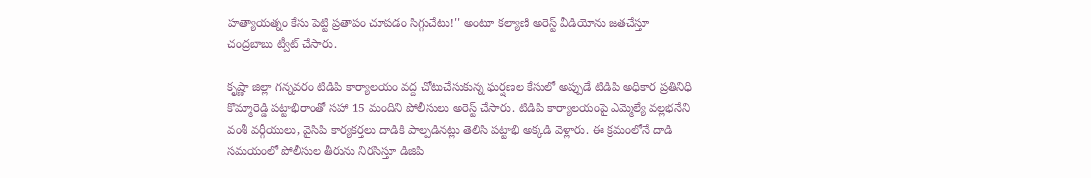హత్యాయత్నం కేసు పెట్టి ప్రతాపం చూపడం సిగ్గుచేటు!'' అంటూ కల్యాణి అరెస్ట్ వీడియోను జతచేస్తూ చంద్రబాబు ట్వీట్ చేసారు.

కృష్ణా జిల్లా గన్నవరం టిడిపి కార్యాలయం వద్ద చోటుచేసుకున్న ఘర్షణల కేసులో అప్పుడే టిడిపి అధికార ప్రతినిధి కొమ్మారెడ్డి పట్టాభిరాంతో సహా 15 మందిని పోలీసులు అరెస్ట్ చేసారు. టిడిపి కార్యాలయంపై ఎమ్మెల్యే వల్లభనేని వంశీ వర్గీయులు, వైసిపి కార్యకర్తలు దాడికి పాల్పడినట్లు తెలిసి పట్టాభి అక్కడి వెళ్లారు. ఈ క్రమంలోనే దాడి సమయంలో పోలీసుల తీరును నిరసిస్తూ డిజిపి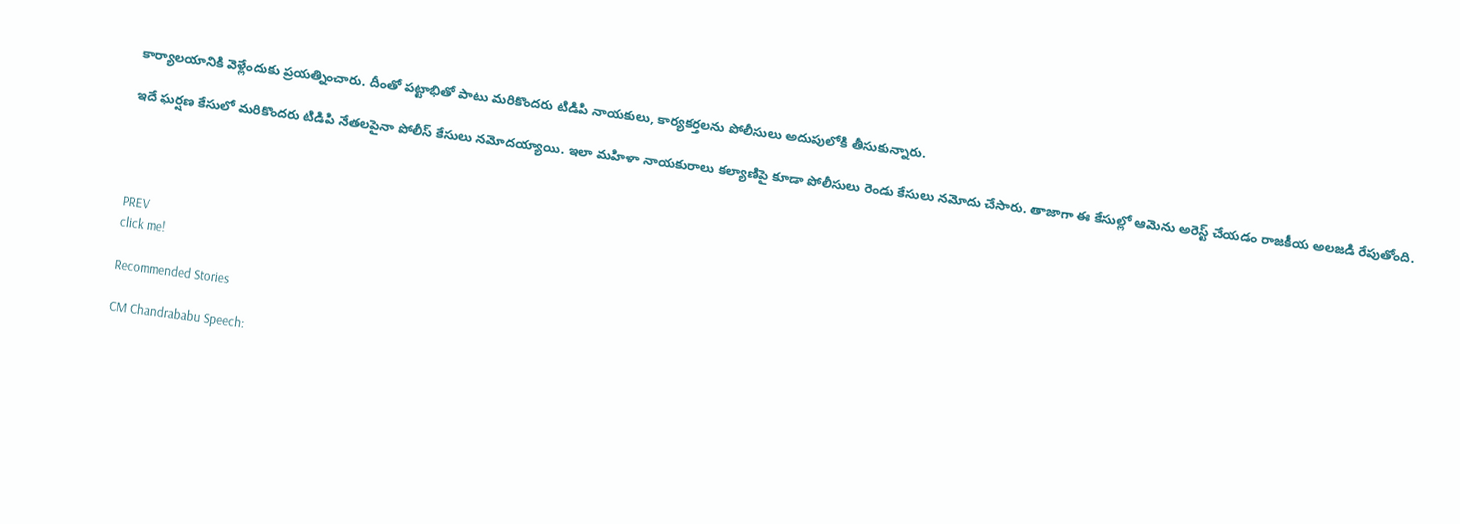కార్యాలయానికి వెళ్లేందుకు ప్రయత్నించారు. దీంతో పట్టాభితో పాటు మరికొందరు టిడిపి నాయకులు, కార్యకర్తలను పోలీసులు అదుపులోకి తీసుకున్నారు.

ఇదే ఘర్షణ కేసులో మరికొందరు టిడిపి నేతలపైనా పోలీస్ కేసులు నమోదయ్యాయి. ఇలా మహిళా నాయకురాలు కల్యాణిపై కూడా పోలీసులు రెండు కేసులు నమోదు చేసారు. తాజాగా ఈ కేసుల్లో ఆమెను అరెస్ట్ చేయడం రాజకీయ అలజడి రేపుతోంది.




PREV
click me!

Recommended Stories

CM Chandrababu Speech: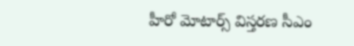హీరో మోటార్స్ విస్తరణ సీఎం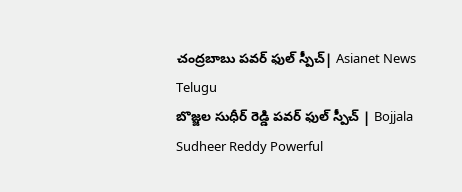చంద్రబాబు పవర్ ఫుల్ స్పీచ్| Asianet News Telugu
బొజ్జల సుధీర్ రెడ్డి పవర్ ఫుల్ స్పీచ్ | Bojjala Sudheer Reddy Powerful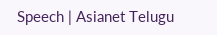Speech | Asianet Telugu